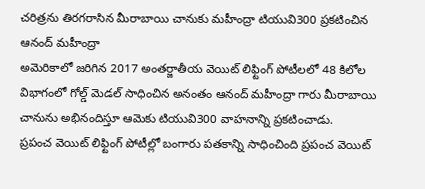చరిత్రను తిరగరాసిన మీరాబాయి చానుకు మహీంద్రా టియువి300 ప్రకటించిన ఆనంద్ మహీంద్రా
అమెరికాలో జరిగిన 2017 అంతర్జాతీయ వెయిట్ లిఫ్టింగ్ పోటీలలో 48 కిలోల విభాగంలో గోల్డ్ మెడల్ సాధించిన అనంతం ఆనంద్ మహీంద్రా గారు మీరాబాయి చానును అభినందిస్తూ ఆమెకు టియువి300 వాహనాన్ని ప్రకటించాడు.
ప్రపంచ వెయిట్ లిఫ్టింగ్ పోటీల్లో బంగారు పతకాన్ని సాధించింది ప్రపంచ వెయిట్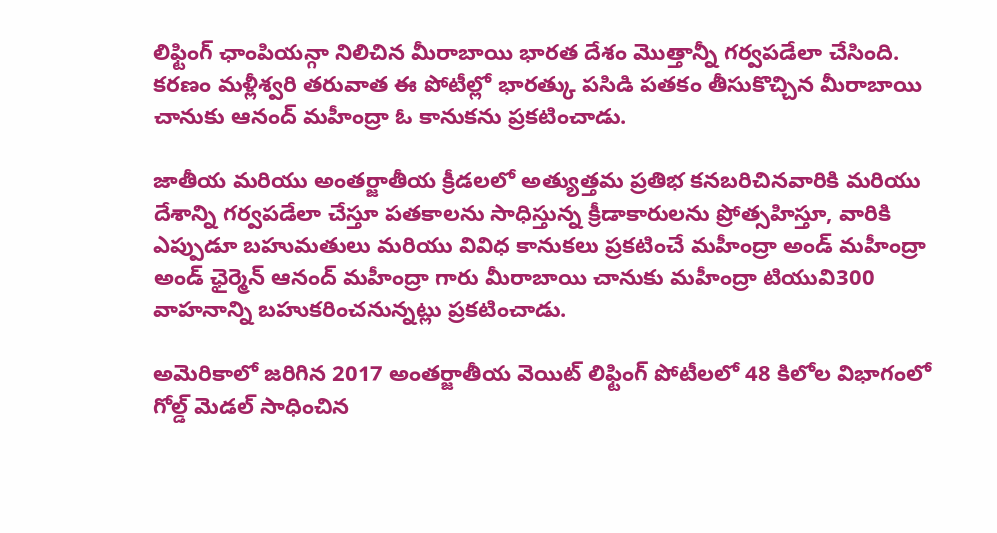లిఫ్టింగ్ ఛాంపియన్గా నిలిచిన మీరాబాయి భారత దేశం మొత్తాన్నీ గర్వపడేలా చేసింది. కరణం మళ్లీశ్వరి తరువాత ఈ పోటీల్లో భారత్కు పసిడి పతకం తీసుకొచ్చిన మీరాబాయి చానుకు ఆనంద్ మహీంద్రా ఓ కానుకను ప్రకటించాడు.

జాతీయ మరియు అంతర్జాతీయ క్రీడలలో అత్యుత్తమ ప్రతిభ కనబరిచినవారికి మరియు దేశాన్ని గర్వపడేలా చేస్తూ పతకాలను సాధిస్తున్న క్రీడాకారులను ప్రోత్సహిస్తూ, వారికి ఎప్పుడూ బహుమతులు మరియు వివిధ కానుకలు ప్రకటించే మహీంద్రా అండ్ మహీంద్రా అండ్ ఛైర్మెన్ ఆనంద్ మహీంద్రా గారు మీరాబాయి చానుకు మహీంద్రా టియువి300 వాహనాన్ని బహుకరించనున్నట్లు ప్రకటించాడు.

అమెరికాలో జరిగిన 2017 అంతర్జాతీయ వెయిట్ లిఫ్టింగ్ పోటీలలో 48 కిలోల విభాగంలో గోల్డ్ మెడల్ సాధించిన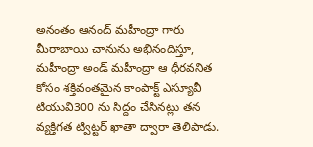అనంతం ఆనంద్ మహీంద్రా గారు మీరాబాయి చానును అభినందిస్తూ, మహీంద్రా అండ్ మహీంద్రా ఆ ధీరవనిత కోసం శక్తివంతమైన కాంపాక్ట్ ఎస్యూవీ టియువి300 ను సిద్దం చేసినట్లు తన వ్యక్తిగత ట్విట్టర్ ఖాతా ద్వారా తెలిపాడు.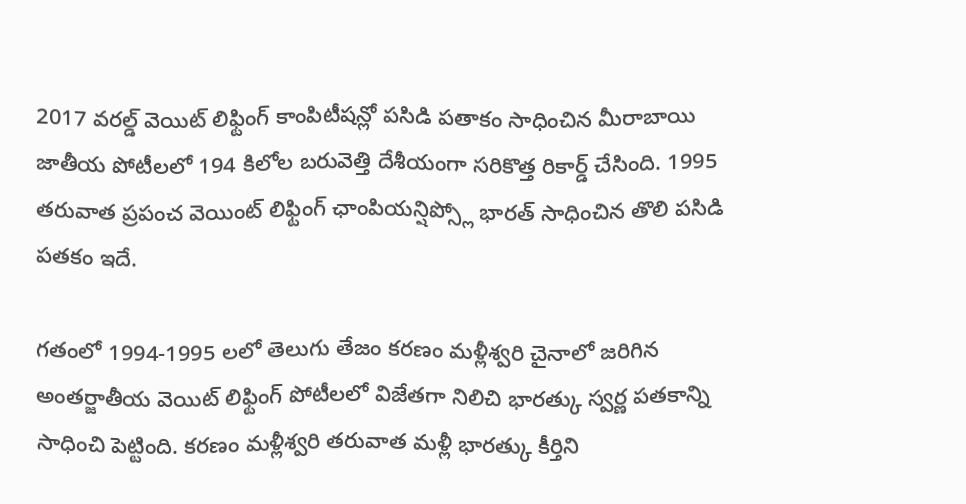2017 వరల్డ్ వెయిట్ లిఫ్టింగ్ కాంపిటీషన్లో పసిడి పతాకం సాధించిన మీరాబాయి జాతీయ పోటీలలో 194 కిలోల బరువెత్తి దేశీయంగా సరికొత్త రికార్డ్ చేసింది. 1995 తరువాత ప్రపంచ వెయింట్ లిఫ్టింగ్ ఛాంపియన్షిప్స్లో భారత్ సాధించిన తొలి పసిడి పతకం ఇదే.

గతంలో 1994-1995 లలో తెలుగు తేజం కరణం మళ్లీశ్వరి చైనాలో జరిగిన అంతర్జాతీయ వెయిట్ లిఫ్టింగ్ పోటీలలో విజేతగా నిలిచి భారత్కు స్వర్ణ పతకాన్ని సాధించి పెట్టింది. కరణం మళ్లీశ్వరి తరువాత మళ్లీ భారత్కు కీర్తిని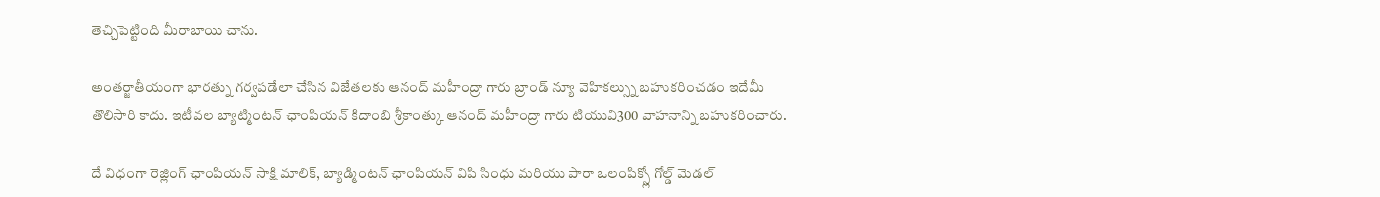తెచ్చిపెట్టింది మీరాబాయి చాను.

అంతర్జాతీయంగా భారత్ను గర్వపడేలా చేసిన విజేతలకు ఆనంద్ మహీంద్రా గారు బ్రాండ్ న్యూ వెహికల్స్ను బహుకరించడం ఇదేమీ తొలిసారి కాదు. ఇటీవల బ్యాట్మింటన్ ఛాంపియన్ కిదాంబి శ్రీకాంత్కు ఆనంద్ మహీంద్రా గారు టియువి300 వాహనాన్ని బహుకరించారు.

దే విధంగా రెజ్లింగ్ ఛాంపియన్ సాక్షి మాలిక్, బ్యాడ్మింటన్ ఛాంపియన్ విపి సింధు మరియు పారా ఒలంపిక్స్లో గోల్డ్ మెడల్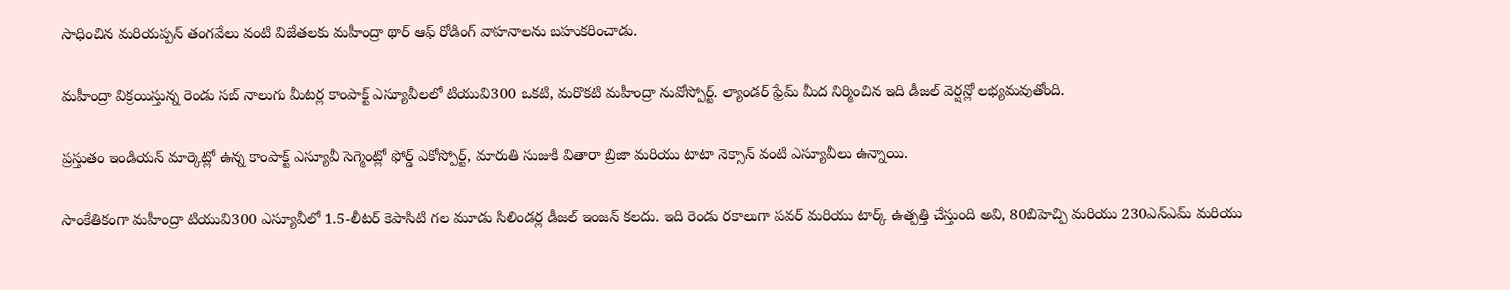సాధించిన మరియప్పన్ తంగవేలు వంటి విజేతలకు మహీంద్రా థార్ ఆఫ్ రోడింగ్ వాహనాలను బహుకరించాడు.

మహీంద్రా విక్రయిస్తున్న రెండు సబ్ నాలుగు మీటర్ల కాంపాక్ట్ ఎస్యూవీలలో టియువి300 ఒకటి, మరొకటి మహీంద్రా నువోస్పోర్ట్. ల్యాండర్ ఫ్రేమ్ మీద నిర్మించిన ఇది డీజల్ వెర్షన్లో లభ్యమవుతోంది.

ప్రస్తుతం ఇండియన్ మార్కెట్లో ఉన్న కాంపాక్ట్ ఎస్యూవీ సెగ్మెంట్లో ఫోర్డ్ ఎకోస్పోర్ట్, మారుతి సుజుకి వితారా బ్రిజా మరియు టాటా నెక్సాన్ వంటి ఎస్యూవీలు ఉన్నాయి.

సాంకేతికంగా మహీంద్రా టియువి300 ఎస్యూవీలో 1.5-లీటర్ కెపాసిటి గల మూడు సిలిండర్ల డీజల్ ఇంజన్ కలదు. ఇది రెండు రకాలుగా పవర్ మరియు టార్క్ ఉత్పత్తి చేస్తుంది అవి, 80బిహెచ్పి మరియు 230ఎన్ఎమ్ మరియు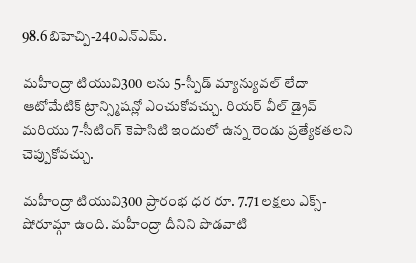98.6బిహెచ్పి-240ఎన్ఎమ్.

మహీంద్రా టియువి300 లను 5-స్పీడ్ మ్యాన్యువల్ లేదా ఆటోమేటిక్ ట్రాన్స్మిషన్లో ఎంచుకోవచ్చు. రియర్ వీల్ డ్రైవ్ మరియు 7-సీటింగ్ కెపాసిటి ఇందులో ఉన్న రెండు ప్రత్యేకతలని చెప్పుకోవచ్చు.

మహీంద్రా టియువి300 ప్రారంభ ధర రూ. 7.71 లక్షలు ఎక్స్-షోరూమ్గా ఉంది. మహీంద్రా దీనిని పొడవాటి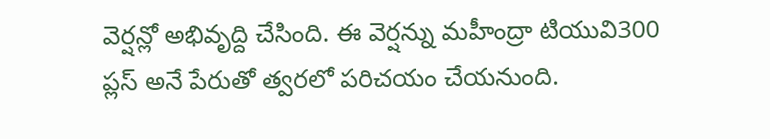వెర్షన్లో అభివృద్ది చేసింది. ఈ వెర్షన్ను మహీంద్రా టియువి300 ప్లస్ అనే పేరుతో త్వరలో పరిచయం చేయనుంది.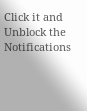Click it and Unblock the Notifications